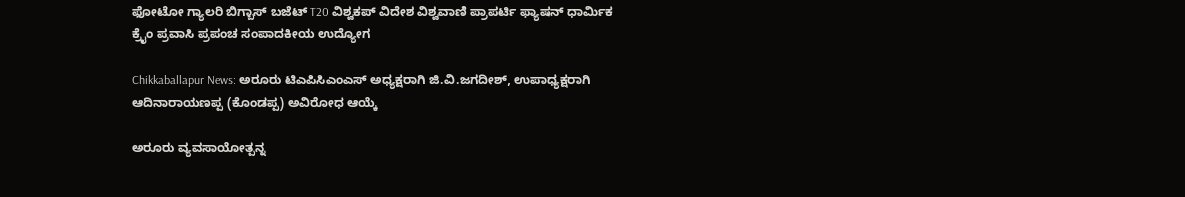ಫೋಟೋ ಗ್ಯಾಲರಿ ಬಿಗ್ಬಾಸ್ ಬಜೆಟ್ T20 ವಿಶ್ವಕಪ್ ವಿದೇಶ ವಿಶ್ವವಾಣಿ ಪ್ರಾಪರ್ಟಿ ಫ್ಯಾಷನ್ ಧಾರ್ಮಿಕ ಕ್ರೈಂ ಪ್ರವಾಸಿ ಪ್ರಪಂಚ ಸಂಪಾದಕೀಯ ಉದ್ಯೋಗ

Chikkaballapur News: ಅರೂರು ಟಿಎಪಿಸಿಎಂಎಸ್ ಅಧ್ಯಕ್ಷರಾಗಿ ಜಿ.ವಿ.ಜಗದೀಶ್, ಉಪಾಧ್ಯಕ್ಷರಾಗಿ ಆದಿನಾರಾಯಣಪ್ಪ (ಕೊಂಡಪ್ಪ) ಅವಿರೋಧ ಆಯ್ಕೆ

ಅರೂರು ವ್ಯವಸಾಯೋತ್ಪನ್ನ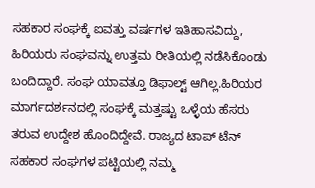ಸಹಕಾರ ಸಂಘಕ್ಕೆ ಐವತ್ತು ವರ್ಷಗಳ ಇತಿಹಾಸವಿದ್ದು, ಹಿರಿಯರು ಸಂಘವನ್ನು ಉತ್ತಮ ರೀತಿಯಲ್ಲಿ ನಡೆಸಿಕೊಂಡು ಬಂದಿದ್ದಾರೆ. ಸಂಘ ಯಾವತ್ತೂ ಡಿಫಾಲ್ಟ್ ಆಗಿಲ್ಲ.ಹಿರಿಯರ ಮಾರ್ಗದರ್ಶನದಲ್ಲಿ ಸಂಘಕ್ಕೆ ಮತ್ತಷ್ಟು ಒಳ್ಳೆಯ ಹೆಸರು ತರುವ ಉದ್ದೇಶ ಹೊಂದಿದ್ದೇವೆ. ರಾಜ್ಯದ ಟಾಪ್ ಟೆನ್ ಸಹಕಾರ ಸಂಘಗಳ ಪಟ್ಟಿಯಲ್ಲಿ ನಮ್ಮ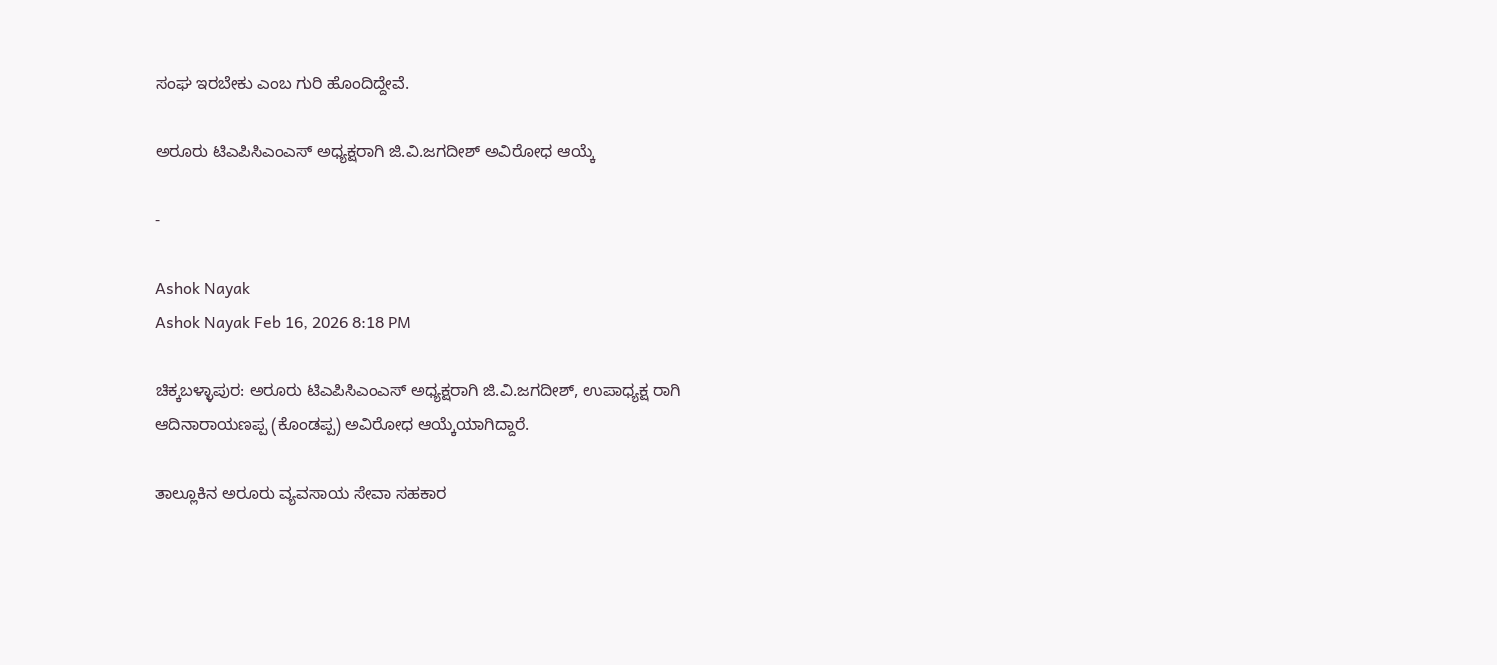ಸಂಘ ಇರಬೇಕು ಎಂಬ ಗುರಿ ಹೊಂದಿದ್ದೇವೆ.

ಅರೂರು ಟಿಎಪಿಸಿಎಂಎಸ್ ಅಧ್ಯಕ್ಷರಾಗಿ ಜಿ.ವಿ.ಜಗದೀಶ್ ಅವಿರೋಧ ಆಯ್ಕೆ

-

Ashok Nayak
Ashok Nayak Feb 16, 2026 8:18 PM

ಚಿಕ್ಕಬಳ್ಳಾಪುರ: ಅರೂರು ಟಿಎಪಿಸಿಎಂಎಸ್ ಅಧ್ಯಕ್ಷರಾಗಿ ಜಿ.ವಿ.ಜಗದೀಶ್, ಉಪಾಧ್ಯಕ್ಷ ರಾಗಿ ಆದಿನಾರಾಯಣಪ್ಪ (ಕೊಂಡಪ್ಪ) ಅವಿರೋಧ ಆಯ್ಕೆಯಾಗಿದ್ದಾರೆ.

ತಾಲ್ಲೂಕಿನ ಅರೂರು ವ್ಯವಸಾಯ ಸೇವಾ ಸಹಕಾರ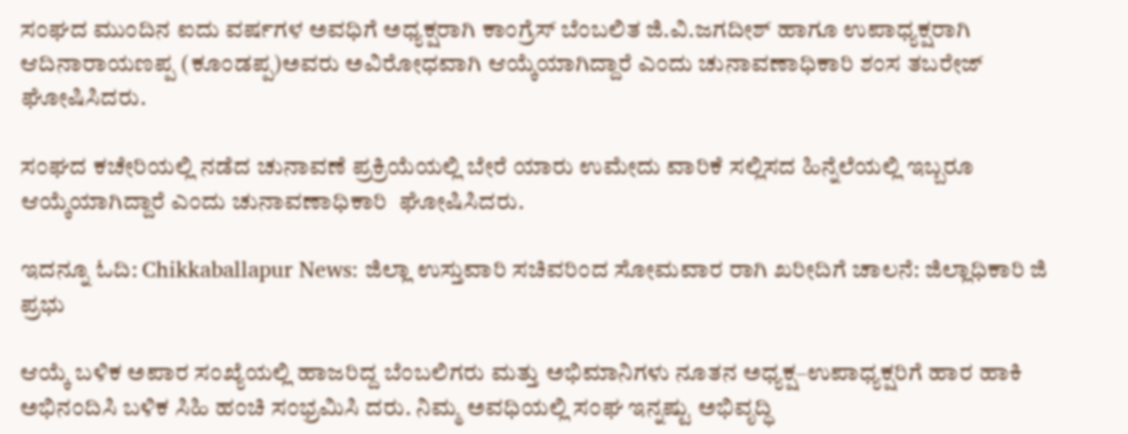ಸಂಘದ ಮುಂದಿನ ಐದು ವರ್ಷಗಳ ಅವಧಿಗೆ ಅಧ್ಯಕ್ಷರಾಗಿ ಕಾಂಗ್ರೆಸ್ ಬೆಂಬಲಿತ ಜಿ.ವಿ.ಜಗದೀಶ್ ಹಾಗೂ ಉಪಾಧ್ಯಕ್ಷರಾಗಿ ಆದಿನಾರಾಯಣಪ್ಪ (ಕೂಂಡಪ್ಪ)ಅವರು ಅವಿರೋಧವಾಗಿ ಆಯ್ಕೆಯಾಗಿದ್ದಾರೆ ಎಂದು ಚುನಾವಣಾಧಿಕಾರಿ ಶಂಸ ತಬರೇಜ್ ಘೋಷಿಸಿದರು.

ಸಂಘದ ಕಚೇರಿಯಲ್ಲಿ ನಡೆದ ಚುನಾವಣೆ ಪ್ರಕ್ರಿಯೆಯಲ್ಲಿ ಬೇರೆ ಯಾರು ಉಮೇದು ವಾರಿಕೆ ಸಲ್ಲಿಸದ ಹಿನ್ನೆಲೆಯಲ್ಲಿ ಇಬ್ಬರೂ ಆಯ್ಕೆಯಾಗಿದ್ದಾರೆ ಎಂದು ಚುನಾವಣಾಧಿಕಾರಿ  ಘೋಷಿಸಿದರು.

ಇದನ್ನೂ ಓದಿ: Chikkaballapur News: ಜಿಲ್ಲಾ ಉಸ್ತುವಾರಿ ಸಚಿವರಿಂದ ಸೋಮವಾರ ರಾಗಿ ಖರೀದಿಗೆ ಚಾಲನೆ: ಜಿಲ್ಲಾಧಿಕಾರಿ ಜಿ ಪ್ರಭು

ಆಯ್ಕೆ ಬಳಿಕ ಅಪಾರ ಸಂಖ್ಯೆಯಲ್ಲಿ ಹಾಜರಿದ್ದ ಬೆಂಬಲಿಗರು ಮತ್ತು ಅಭಿಮಾನಿಗಳು ನೂತನ ಅಧ್ಯಕ್ಷ–ಉಪಾಧ್ಯಕ್ಷರಿಗೆ ಹಾರ ಹಾಕಿ ಅಭಿನಂದಿಸಿ ಬಳಿಕ ಸಿಹಿ ಹಂಚಿ ಸಂಭ್ರಮಿಸಿ ದರು. ನಿಮ್ಮ ಅವಧಿಯಲ್ಲಿ ಸಂಘ ಇನ್ನಷ್ಟು ಅಭಿವೃದ್ಧಿ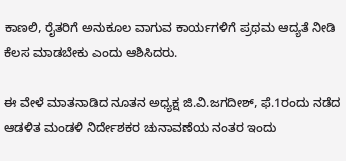ಕಾಣಲಿ, ರೈತರಿಗೆ ಅನುಕೂಲ ವಾಗುವ ಕಾರ್ಯಗಳಿಗೆ ಪ್ರಥಮ ಆದ್ಯತೆ ನೀಡಿ ಕೆಲಸ ಮಾಡಬೇಕು ಎಂದು ಆಶಿಸಿದರು.

ಈ ವೇಳೆ ಮಾತನಾಡಿದ ನೂತನ ಅಧ್ಯಕ್ಷ ಜಿ.ವಿ.ಜಗದೀಶ್, ಫೆ.1ರಂದು ನಡೆದ ಆಡಳಿತ ಮಂಡಳಿ ನಿರ್ದೇಶಕರ ಚುನಾವಣೆಯ ನಂತರ ಇಂದು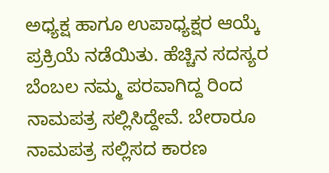ಅಧ್ಯಕ್ಷ ಹಾಗೂ ಉಪಾಧ್ಯಕ್ಷರ ಆಯ್ಕೆ ಪ್ರಕ್ರಿಯೆ ನಡೆಯಿತು. ಹೆಚ್ಚಿನ ಸದಸ್ಯರ ಬೆಂಬಲ ನಮ್ಮ ಪರವಾಗಿದ್ದ ರಿಂದ ನಾಮಪತ್ರ ಸಲ್ಲಿಸಿದ್ದೇವೆ. ಬೇರಾರೂ ನಾಮಪತ್ರ ಸಲ್ಲಿಸದ ಕಾರಣ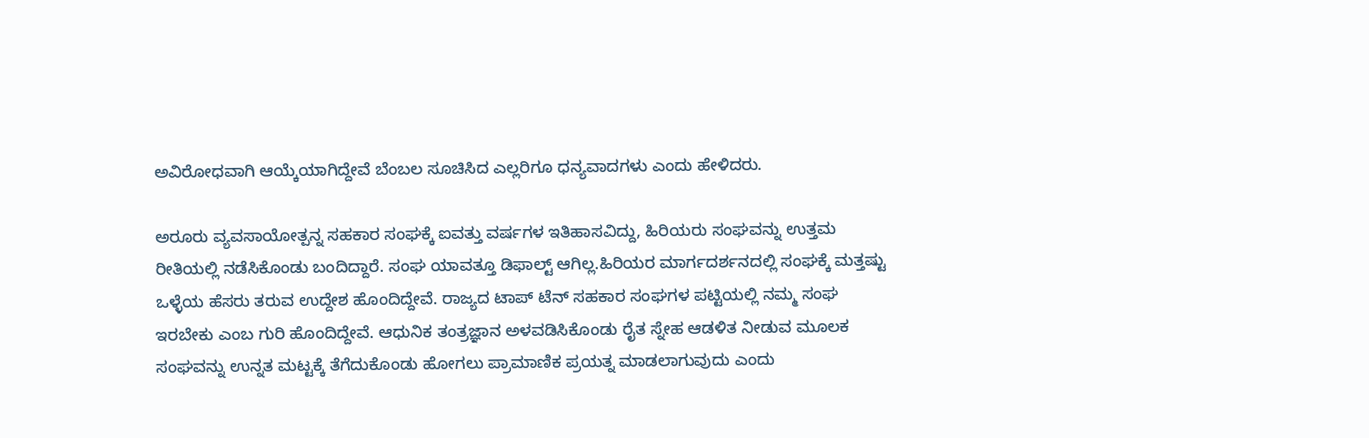ಅವಿರೋಧವಾಗಿ ಆಯ್ಕೆಯಾಗಿದ್ದೇವೆ ಬೆಂಬಲ ಸೂಚಿಸಿದ ಎಲ್ಲರಿಗೂ ಧನ್ಯವಾದಗಳು ಎಂದು ಹೇಳಿದರು.

ಅರೂರು ವ್ಯವಸಾಯೋತ್ಪನ್ನ ಸಹಕಾರ ಸಂಘಕ್ಕೆ ಐವತ್ತು ವರ್ಷಗಳ ಇತಿಹಾಸವಿದ್ದು, ಹಿರಿಯರು ಸಂಘವನ್ನು ಉತ್ತಮ ರೀತಿಯಲ್ಲಿ ನಡೆಸಿಕೊಂಡು ಬಂದಿದ್ದಾರೆ. ಸಂಘ ಯಾವತ್ತೂ ಡಿಫಾಲ್ಟ್ ಆಗಿಲ್ಲ.ಹಿರಿಯರ ಮಾರ್ಗದರ್ಶನದಲ್ಲಿ ಸಂಘಕ್ಕೆ ಮತ್ತಷ್ಟು ಒಳ್ಳೆಯ ಹೆಸರು ತರುವ ಉದ್ದೇಶ ಹೊಂದಿದ್ದೇವೆ. ರಾಜ್ಯದ ಟಾಪ್ ಟೆನ್ ಸಹಕಾರ ಸಂಘಗಳ ಪಟ್ಟಿಯಲ್ಲಿ ನಮ್ಮ ಸಂಘ ಇರಬೇಕು ಎಂಬ ಗುರಿ ಹೊಂದಿದ್ದೇವೆ. ಆಧುನಿಕ ತಂತ್ರಜ್ಞಾನ ಅಳವಡಿಸಿಕೊಂಡು ರೈತ ಸ್ನೇಹ ಆಡಳಿತ ನೀಡುವ ಮೂಲಕ ಸಂಘವನ್ನು ಉನ್ನತ ಮಟ್ಟಕ್ಕೆ ತೆಗೆದುಕೊಂಡು ಹೋಗಲು ಪ್ರಾಮಾಣಿಕ ಪ್ರಯತ್ನ ಮಾಡಲಾಗುವುದು ಎಂದು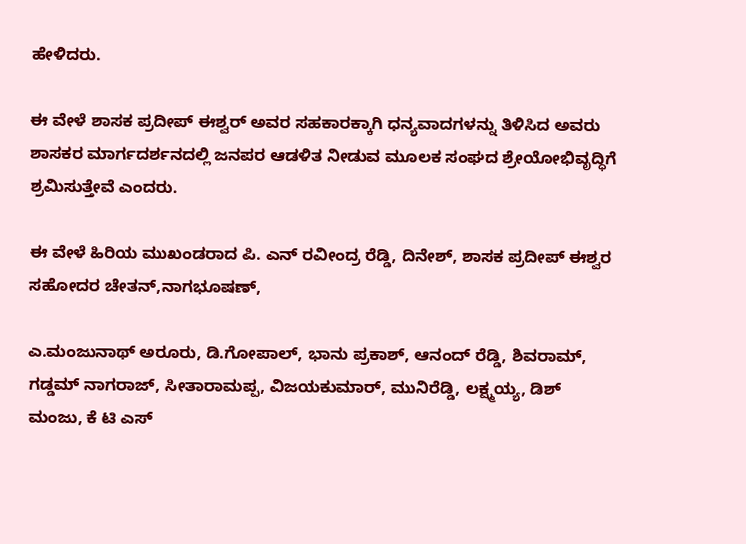ಹೇಳಿದರು.

ಈ ವೇಳೆ ಶಾಸಕ ಪ್ರದೀಪ್ ಈಶ್ವರ್ ಅವರ ಸಹಕಾರಕ್ಕಾಗಿ ಧನ್ಯವಾದಗಳನ್ನು ತಿಳಿಸಿದ ಅವರು ಶಾಸಕರ ಮಾರ್ಗದರ್ಶನದಲ್ಲಿ ಜನಪರ ಆಡಳಿತ ನೀಡುವ ಮೂಲಕ ಸಂಘದ ಶ್ರೇಯೋಭಿವೃದ್ಧಿಗೆ ಶ್ರಮಿಸುತ್ತೇವೆ ಎಂದರು.

ಈ ವೇಳೆ ಹಿರಿಯ ಮುಖಂಡರಾದ ಪಿ. ಎನ್ ರವೀಂದ್ರ ರೆಡ್ಡಿ, ದಿನೇಶ್, ಶಾಸಕ ಪ್ರದೀಪ್ ಈಶ್ವರ ಸಹೋದರ ಚೇತನ್,ನಾಗಭೂಷಣ್,

ಎ.ಮಂಜುನಾಥ್ ಅರೂರು, ಡಿ.ಗೋಪಾಲ್, ಭಾನು ಪ್ರಕಾಶ್, ಆನಂದ್ ರೆಡ್ಡಿ, ಶಿವರಾಮ್, ಗಡ್ಡಮ್ ನಾಗರಾಜ್, ಸೀತಾರಾಮಪ್ಪ, ವಿಜಯಕುಮಾರ್, ಮುನಿರೆಡ್ಡಿ, ಲಕ್ಷ್ಮಯ್ಯ, ಡಿಶ್ ಮಂಜು, ಕೆ ಟಿ ಎಸ್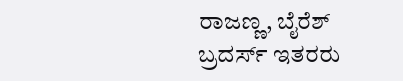ರಾಜಣ್ಣ, ಬೈರೆಶ್ ಬ್ರದರ್ಸ್ ಇತರರು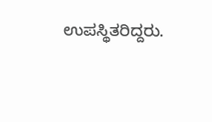ಉಪಸ್ಥಿತರಿದ್ದರು.